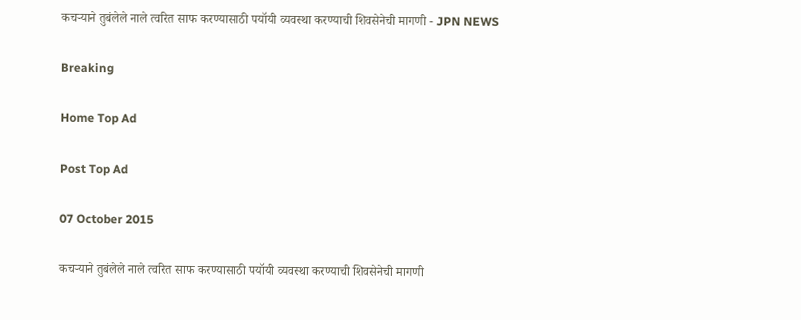कचऱ्याने तुबंलेले नाले त्वरित साफ करण्यासाठी पयॉयी व्यवस्था करण्याची शिवसेनेची मागणी - JPN NEWS

Breaking

Home Top Ad

Post Top Ad

07 October 2015

कचऱ्याने तुबंलेले नाले त्वरित साफ करण्यासाठी पयॉयी व्यवस्था करण्याची शिवसेनेची मागणी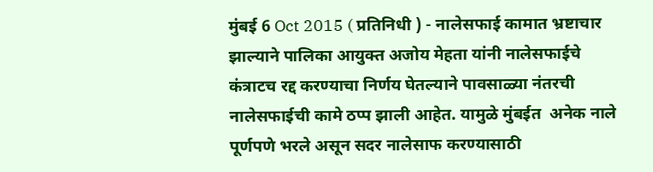मुंबई 6 Oct 2015 ( प्रतिनिधी ) - नालेसफाई कामात भ्रष्टाचार झाल्याने पालिका आयुक्त अजोय मेहता यांनी नालेसफाईचे कंत्राटच रद्द करण्याचा निर्णय घेतल्याने पावसाळ्या नंतरची  नालेसफाईची कामे ठप्प झाली आहेत. यामुळे मुंबईत  अनेक नाले पूर्णपणे भरले असून सदर नालेसाफ करण्यासाठी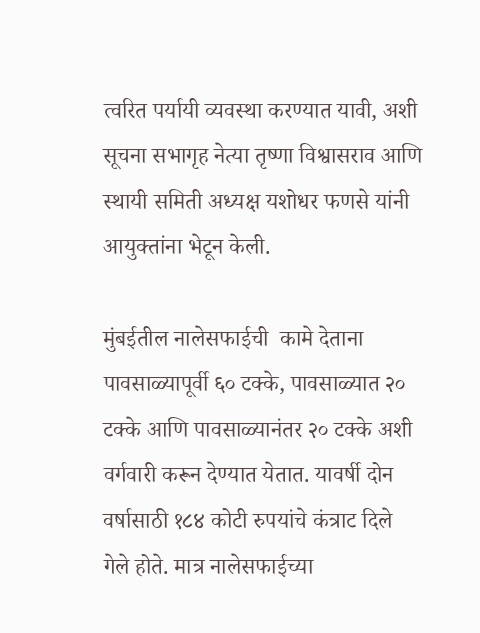त्वरित पर्यायी व्यवस्था करण्यात यावी, अशी सूचना सभागृह नेत्या तृष्णा विश्वासराव आणि स्थायी समिती अध्यक्ष यशोधर फणसे यांनी आयुक्तांना भेटून केली.

मुंबईतील नालेसफाईची  कामे देताना पावसाळ्यापूर्वी ६० टक्के, पावसाळ्यात २० टक्के आणि पावसाळ्यानंतर २० टक्के अशी वर्गवारी करून देण्यात येतात. यावर्षी दोन वर्षासाठी १८४ कोटी रुपयांचे कंत्राट दिले  गेले होते. मात्र नालेसफाईच्या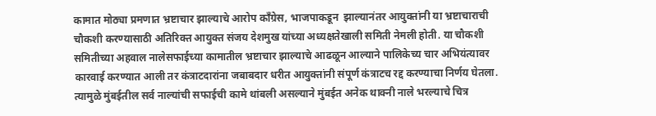कामात मोठ्या प्रमणात भ्रष्टाचार झाल्याचे आरोप कॉंग्रेस, भाजपाकडून  झाल्यानंतर आयुक्तांनी या भ्रष्टाचाराची चौकशी करण्यासाठी अतिरिक्त आयुक्त संजय देशमुख यांच्या अध्यक्षतेखाली समिती नेमली होती. या चौकशी समितीच्या अहवाल नालेसफाईच्या कामातील भ्रष्टाचार झाल्याचे आढळून आल्याने पालिकेच्य चार अभियंत्यावर कारवाई करण्यात आली तर कंत्राटदारांना जबाबदार धरीत आयुक्तांनी संपूर्ण कंत्राटच रद्द करण्याचा निर्णय घेतला. त्यामुळे मुंबईतील सर्व नाल्यांची सफाईची कामे थांबली असल्याने मुंबईत अनेक थाक्नी नाले भरल्याचे चित्र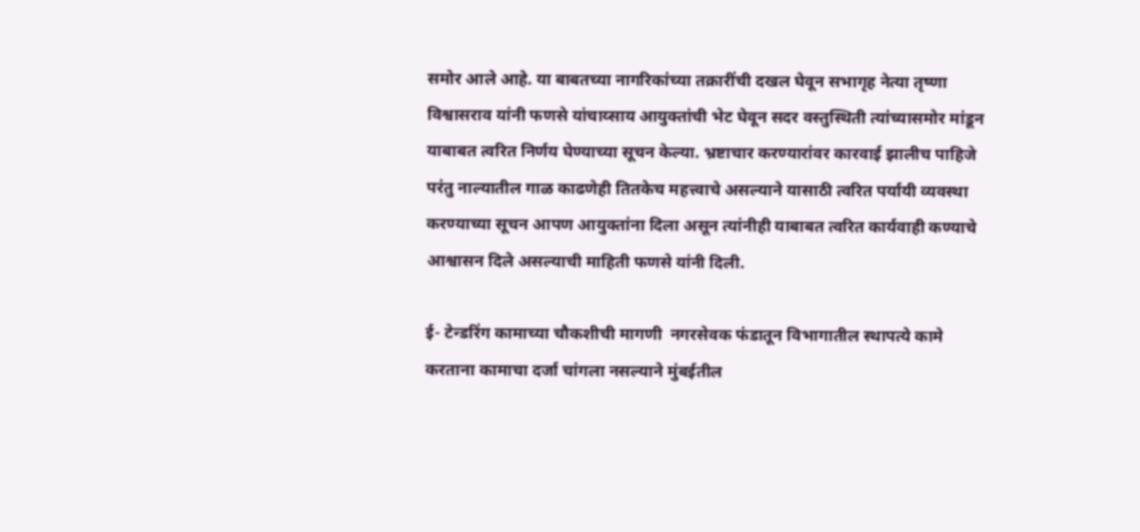समोर आले आहे. या बाबतच्या नागरिकांच्या तक्रारींची दखल घेवून सभागृह नेत्या तृष्णा विश्वासराव यांनी फणसे यांचाय्साय आयुक्तांची भेट घेवून सदर वस्तुस्थिती त्यांच्यासमोर मांडून याबाबत त्वरित निर्णय घेण्याच्या सूचन केल्या. भ्रष्टाचार करण्यारांवर कारवाई झालीच पाहिजे परंतु नाल्यातील गाळ काढणेही तितकेच महत्त्वाचे असल्याने यासाठी त्वरित पर्यायी व्यवस्था करण्याच्या सूचन आपण आयुक्तांना दिला असून त्यांनीही याबाबत त्वरित कार्यवाही कण्याचे आश्वासन दिले असल्याची माहिती फणसे यांनी दिली.

ई- टेन्डरिंग कामाच्या चौकशीची मागणी  नगरसेवक फंडातून विभागातील स्थापत्ये कामे करताना कामाचा दर्जा चांगला नसल्याने मुंबईतील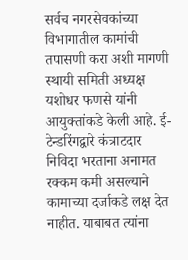सर्वच नगरसेवकांच्या विभागातील कामांची तपासणी करा अशी मागणी स्थायी समिती अध्यक्ष यशोधर फणसे यांनी आयुक्तांकडे केली आहे. ई- टेन्डरिंगद्वारे कंत्राटदार निविदा भरताना अनामत रक्कम कमी असल्याने कामाच्या दर्जाकडे लक्ष देत नाहीत. याबाबत त्यांना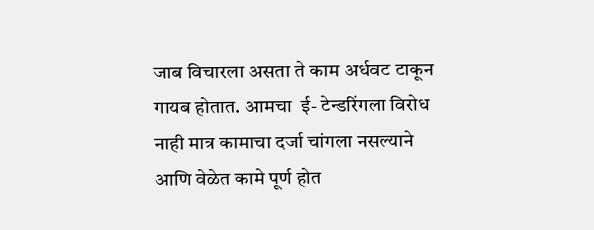जाब विचारला असता ते काम अर्धवट टाकून गायब होतात. आमचा  ई- टेन्डरिंगला विरोध नाही मात्र कामाचा दर्जा चांगला नसल्याने आणि वेळेत कामे पूर्ण होत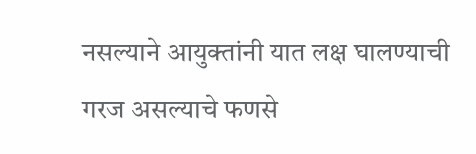नसल्याने आयुक्तांनी यात लक्ष घालण्याची गरज असल्याचे फणसे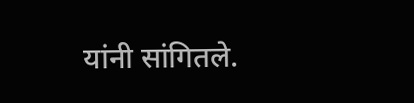यांनी सांगितले.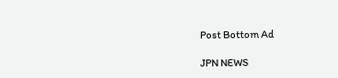Post Bottom Ad

JPN NEWS